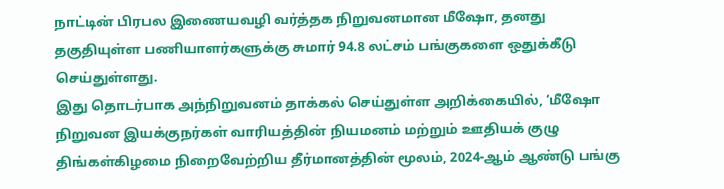நாட்டின் பிரபல இணையவழி வர்த்தக நிறுவனமான மீஷோ, தனது தகுதியுள்ள பணியாளர்களுக்கு சுமார் 94.8 லட்சம் பங்குகளை ஒதுக்கீடு செய்துள்ளது.
இது தொடர்பாக அந்நிறுவனம் தாக்கல் செய்துள்ள அறிக்கையில், ‘மீஷோ நிறுவன இயக்குநர்கள் வாரியத்தின் நியமனம் மற்றும் ஊதியக் குழு திங்கள்கிழமை நிறைவேற்றிய தீர்மானத்தின் மூலம், 2024-ஆம் ஆண்டு பங்கு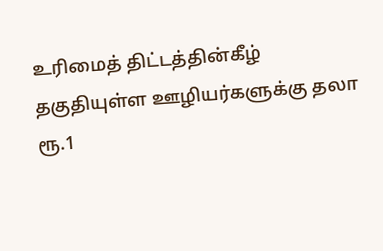உரிமைத் திட்டத்தின்கீழ் தகுதியுள்ள ஊழியர்களுக்கு தலா ரூ.1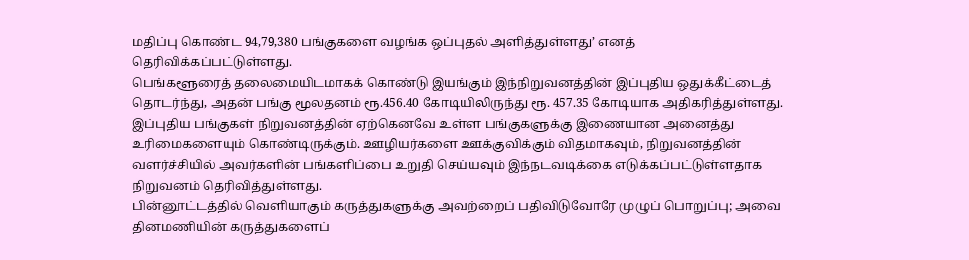மதிப்பு கொண்ட 94,79,380 பங்குகளை வழங்க ஒப்புதல் அளித்துள்ளது’ எனத் தெரிவிக்கப்பட்டுள்ளது.
பெங்களூரைத் தலைமையிடமாகக் கொண்டு இயங்கும் இந்நிறுவனத்தின் இப்புதிய ஒதுக்கீட்டைத் தொடர்ந்து, அதன் பங்கு மூலதனம் ரூ.456.40 கோடியிலிருந்து ரூ. 457.35 கோடியாக அதிகரித்துள்ளது.
இப்புதிய பங்குகள் நிறுவனத்தின் ஏற்கெனவே உள்ள பங்குகளுக்கு இணையான அனைத்து உரிமைகளையும் கொண்டிருக்கும். ஊழியர்களை ஊக்குவிக்கும் விதமாகவும், நிறுவனத்தின் வளர்ச்சியில் அவர்களின் பங்களிப்பை உறுதி செய்யவும் இந்நடவடிக்கை எடுக்கப்பட்டுள்ளதாக நிறுவனம் தெரிவித்துள்ளது.
பின்னூட்டத்தில் வெளியாகும் கருத்துகளுக்கு அவற்றைப் பதிவிடுவோரே முழுப் பொறுப்பு; அவை தினமணியின் கருத்துகளைப்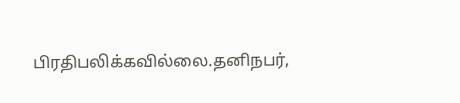பிரதிபலிக்கவில்லை.தனிநபர்,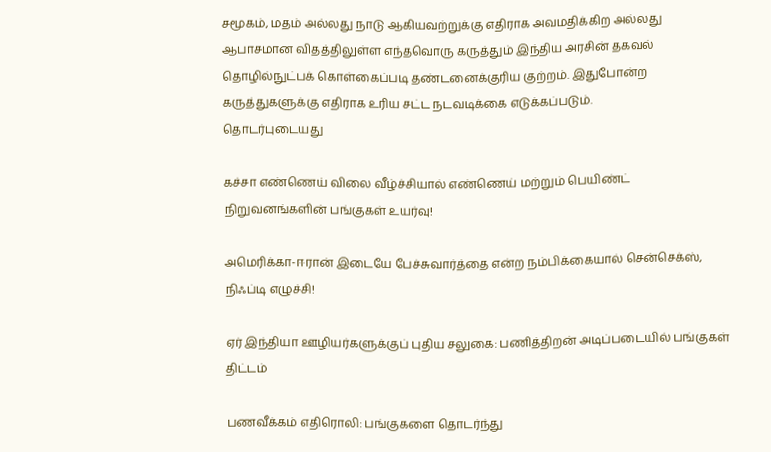சமூகம், மதம் அல்லது நாடு ஆகியவற்றுக்கு எதிராக அவமதிக்கிற அல்லது ஆபாசமான விதத்திலுள்ள எந்தவொரு கருத்தும் இந்திய அரசின் தகவல் தொழில்நுட்பக் கொள்கைப்படி தண்டனைக்குரிய குற்றம். இதுபோன்ற கருத்துகளுக்கு எதிராக உரிய சட்ட நடவடிக்கை எடுக்கப்படும்.
தொடர்புடையது

கச்சா எண்ணெய் விலை வீழ்ச்சியால் எண்ணெய் மற்றும் பெயிண்ட் நிறுவனங்களின் பங்குகள் உயர்வு!

அமெரிக்கா-ஈரான் இடையே பேச்சுவார்த்தை என்ற நம்பிக்கையால் சென்செக்ஸ், நிஃப்டி எழுச்சி!

ஏர் இந்தியா ஊழியர்களுக்குப் புதிய சலுகை: பணித்திறன் அடிப்படையில் பங்குகள் திட்டம்

பணவீக்கம் எதிரொலி: பங்குகளை தொடர்ந்து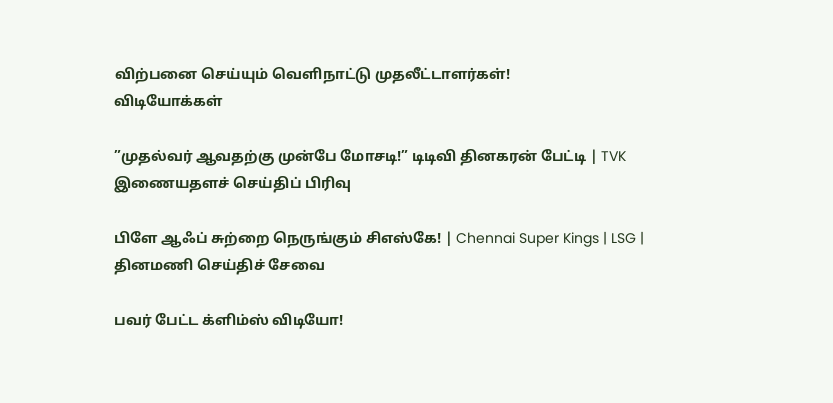விற்பனை செய்யும் வெளிநாட்டு முதலீட்டாளர்கள்!
விடியோக்கள்

”முதல்வர் ஆவதற்கு முன்பே மோசடி!” டிடிவி தினகரன் பேட்டி | TVK
இணையதளச் செய்திப் பிரிவு

பிளே ஆஃப் சுற்றை நெருங்கும் சிஎஸ்கே! | Chennai Super Kings | LSG |
தினமணி செய்திச் சேவை

பவர் பேட்ட க்ளிம்ஸ் விடியோ!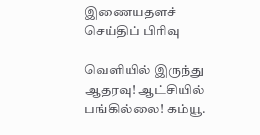இணையதளச் செய்திப் பிரிவு

வெளியில் இருந்து ஆதரவு! ஆட்சியில் பங்கில்லை! கம்யூ.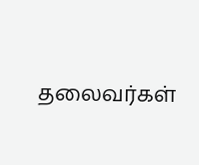தலைவர்கள்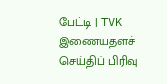பேட்டி | TVK
இணையதளச் செய்திப் பிரிவு